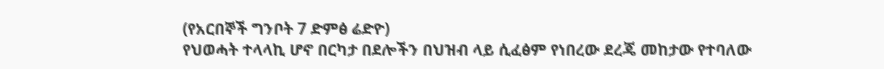(የአርበኞች ግንቦት 7 ድምፅ ሬድዮ)
የህወሓት ተላላኪ ሆኖ በርካታ በደሎችን በህዝብ ላይ ሲፈፅም የነበረው ደረጄ መከታው የተባለው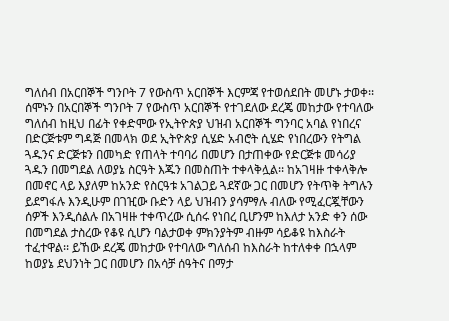ግለሰብ በአርበኞች ግንቦት 7 የውስጥ አርበኞች እርምጃ የተወሰደበት መሆኑ ታወቀ፡፡
ሰሞኑን በአርበኞች ግንቦት 7 የውስጥ አርበኞች የተገደለው ደረጄ መከታው የተባለው ግለሰብ ከዚህ በፊት የቀድሞው የኢትዮጵያ ህዝብ አርበኞች ግንባር አባል የነበረና በድርጅቱም ግዳጅ በመላክ ወደ ኢትዮጵያ ሲሄድ አብሮት ሲሄድ የነበረውን የትግል ጓዱንና ድርጅቱን በመካድ የጠላት ተባባሪ በመሆን በታጠቀው የድርጅቱ መሳሪያ ጓዱን በመግደል ለወያኔ ስርዓት እጁን በመስጠት ተቀላቅሏል፡፡ ከአገዛዙ ተቀላቅሎ በመኖር ላይ እያለም ከአንድ የስርዓቱ አገልጋይ ጓደኛው ጋር በመሆን የትጥቅ ትግሉን ይደግፋሉ እንዲሁም በገዢው ቡድን ላይ ህዝብን ያሳምፃሉ ብለው የሚፈርጇቸውን ሰዎች እንዲሰልሉ በአገዛዙ ተቀጥረው ሲሰሩ የነበረ ቢሆንም ከእለታ አንድ ቀን ሰው በመግደል ታስረው የቆዩ ሲሆን ባልታወቀ ምክንያትም ብዙም ሳይቆዩ ከእስራት ተፈተዋል፡፡ ይኸው ደረጄ መከታው የተባለው ግለሰብ ከእስራት ከተለቀቀ በኋላም ከወያኔ ደህንነት ጋር በመሆን በአሳቻ ሰዓትና በማታ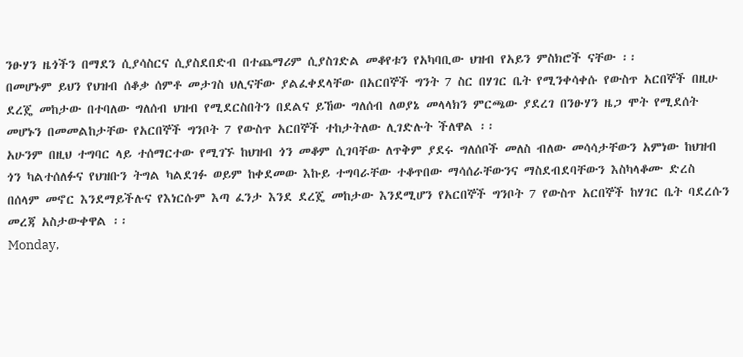ንፁሃን ዜጎችን በማደን ሲያሳስርና ሲያስደበድብ በተጨማሪም ሲያስገድል መቆየቱን የአካባቢው ህዝብ የአይን ምስክሮች ናቸው ፡፡
በመሆኑም ይህን የህዝብ ሰቆቃ ሰምቶ መታገስ ህሊናቸው ያልፈቀደላቸው በአርበኞች ግንት 7 ስር በሃገር ቤት የሚንቀሳቀሱ የውስጥ አርበኞች በዚሁ ደረጄ መከታው በተባለው ግለሰብ ህዝብ የሚደርስበትን በደልና ይኸው ግለሰብ ለወያኔ መላላክን ምርጫው ያደረገ በንፁሃን ዜጋ ሞት የሚደሰት መሆኑን በመመልከታቸው የአርበኞች ግንቦት 7 የውስጥ አርበኞች ተከታትለው ሊገድሉት ችለዋል ፡፡
አሁንም በዚህ ተግባር ላይ ተሰማርተው የሚገኙ ከህዝብ ጎን መቆም ሲገባቸው ለጥቅም ያደሩ ግለሰቦች መለስ ብለው መሳሳታቸውን አምነው ከህዝብ ጎን ካልተሰለፉና የህዝቡን ትግል ካልደገፉ ወይም ከቀደመው እኩይ ተግባራቸው ተቆጥበው ማሳሰራቸውንና ማስደብደባቸውን እስካላቆሙ ድረስ በሰላም መኖር እንደማይችሉና የእነርሱም እጣ ፈንታ እንደ ደረጄ መከታው እንደሚሆን የአርበኞች ግንቦት 7 የውስጥ አርበኞች ከሃገር ቤት ባደረሱን መረጃ አስታውቀዋል ፡፡
Monday,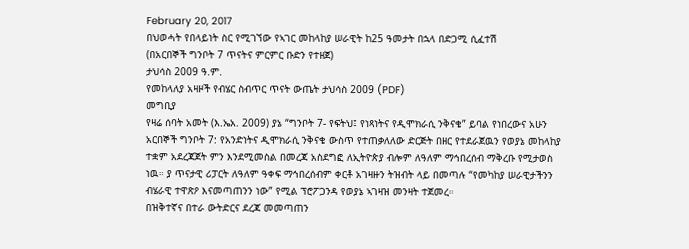February 20, 2017
በህወሓት የበላይነት ስር የሚገኘው የኣገር መከላከያ ሠራዊት ከ25 ዓመታት በኋላ በድጋሚ ሲፈተሽ
(በአርበኞች ግንቦት 7 ጥናትና ምርምር ቡድን የተዘጀ)
ታህሳስ 2009 ዓ.ም.
የመከላለያ አዛዞች የብሄር ስብጥር ጥናት ውጤት ታህሳስ 2009 (PDF)
መግቢያ
የዛሬ ሰባት አመት (እ.ኤአ. 2009) ያኔ “ግንቦት 7- የፍትህ፤ የነጻነትና የዲሞክራሲ ንቅናቄ” ይባል የነበረውና አሁን አርበኞች ግንቦት 7: የአንድነትና ዲሞክራሲ ንቅናቄ ውስጥ የተጠቃለለው ድርጅት በዘር የተደራጀዉን የወያኔ መከላከያ ተቋም አደረጃጀት ምን እንደሚመስል በመረጃ አስደግፎ ለኢትዮጵያ ብሎም ለዓለም ማኅበረሰብ ማቅረቡ የሚታወስ ነዉ። ያ ጥናታዊ ሪፓርት ለዓለም ዓቀፍ ማኅበረሰብም ቀርቶ አገዛዙን ትዝብት ላይ በመጣሉ “የመካከያ ሠራዊታችንን ብሄራዊ ተዋጽዖ እናመጣጠንን ነው” የሚል ፕሮፖጋንዳ የወያኔ ኣገዛዝ መንዛት ተጀመረ።
በዝቅተኛና በተራ ውትድርና ደረጃ መመጣጠን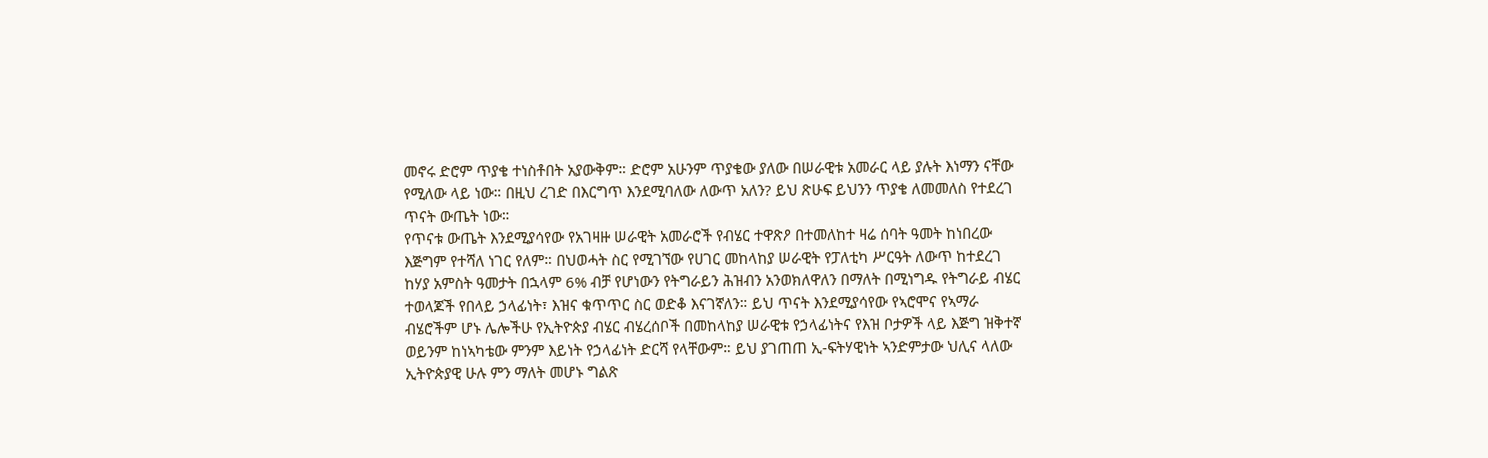መኖሩ ድሮም ጥያቄ ተነስቶበት አያውቅም። ድሮም አሁንም ጥያቄው ያለው በሠራዊቱ አመራር ላይ ያሉት እነማን ናቸው የሚለው ላይ ነው። በዚህ ረገድ በእርግጥ እንደሚባለው ለውጥ አለን? ይህ ጽሁፍ ይህንን ጥያቄ ለመመለስ የተደረገ ጥናት ውጤት ነው።
የጥናቱ ውጤት እንደሚያሳየው የአገዛዙ ሠራዊት አመራሮች የብሄር ተዋጽዖ በተመለከተ ዛሬ ሰባት ዓመት ከነበረው እጅግም የተሻለ ነገር የለም። በህወሓት ስር የሚገኘው የሀገር መከላከያ ሠራዊት የፓለቲካ ሥርዓት ለውጥ ከተደረገ ከሃያ አምስት ዓመታት በኋላም 6% ብቻ የሆነውን የትግራይን ሕዝብን አንወክለዋለን በማለት በሚነግዱ የትግራይ ብሄር ተወላጆች የበላይ ኃላፊነት፣ እዝና ቁጥጥር ስር ወድቆ እናገኛለን። ይህ ጥናት እንደሚያሳየው የኣሮሞና የኣማራ ብሄሮችም ሆኑ ሌሎችሁ የኢትዮጵያ ብሄር ብሄረሰቦች በመከላከያ ሠራዊቱ የኃላፊነትና የእዝ ቦታዎች ላይ እጅግ ዝቅተኛ ወይንም ከነኣካቴው ምንም እይነት የኃላፊነት ድርሻ የላቸውም። ይህ ያገጠጠ ኢ-ፍትሃዊነት ኣንድምታው ህሊና ላለው ኢትዮጵያዊ ሁሉ ምን ማለት መሆኑ ግልጽ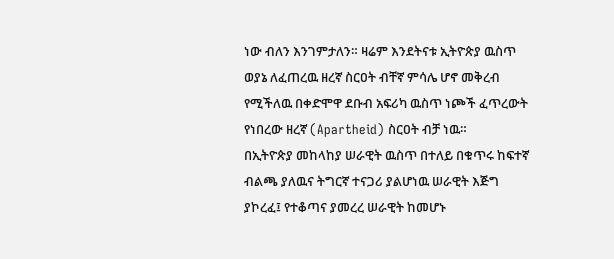ነው ብለን እንገምታለን። ዛሬም እንደትናቱ ኢትዮጵያ ዉስጥ ወያኔ ለፈጠረዉ ዘረኛ ስርዐት ብቸኛ ምሳሌ ሆኖ መቅረብ የሚችለዉ በቀድሞዋ ደቡብ አፍሪካ ዉስጥ ነጮች ፈጥረውት የነበረው ዘረኛ (Apartheid) ስርዐት ብቻ ነዉ።
በኢትዮጵያ መከላከያ ሠራዊት ዉስጥ በተለይ በቁጥሩ ከፍተኛ ብልጫ ያለዉና ትግርኛ ተናጋሪ ያልሆነዉ ሠራዊት እጅግ ያኮረፈ፤ የተቆጣና ያመረረ ሠራዊት ከመሆኑ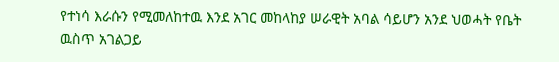የተነሳ እራሱን የሚመለከተዉ እንደ አገር መከላከያ ሠራዊት አባል ሳይሆን አንደ ህወሓት የቤት ዉስጥ አገልጋይ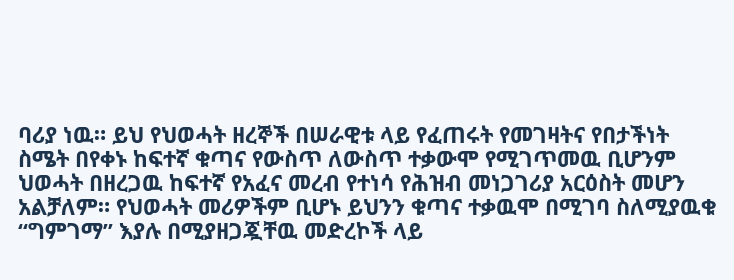ባሪያ ነዉ። ይህ የህወሓት ዘረኞች በሠራዊቱ ላይ የፈጠሩት የመገዛትና የበታችነት ስሜት በየቀኑ ከፍተኛ ቁጣና የውስጥ ለውስጥ ተቃውሞ የሚገጥመዉ ቢሆንም ህወሓት በዘረጋዉ ከፍተኛ የአፈና መረብ የተነሳ የሕዝብ መነጋገሪያ አርዕስት መሆን አልቻለም። የህወሓት መሪዎችም ቢሆኑ ይህንን ቁጣና ተቃዉሞ በሚገባ ስለሚያዉቁ “ግምገማ” እያሉ በሚያዘጋጇቸዉ መድረኮች ላይ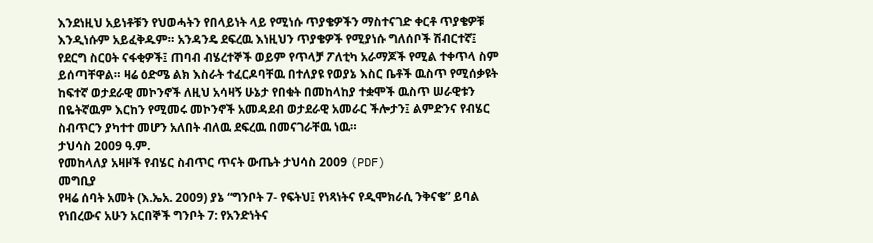እንደነዚህ አይነቶቹን የህወሓትን የበላይነት ላይ የሚነሱ ጥያቄዎችን ማስተናገድ ቀርቶ ጥያቄዎቹ እንዲነሱም አይፈቅዱም። አንዳንዴ ደፍረዉ እነዚህን ጥያቄዎች የሚያነሱ ግለሰቦች ሽብርተኛ፤ የደርግ ስርዐት ናፋቂዎች፤ ጠባብ ብሄረተኞች ወይም የጥላቻ ፖለቲካ አራማጆች የሚል ተቀጥላ ስም ይሰጣቸዋል። ዛሬ ዕድሜ ልክ እስራት ተፈርዶባቸዉ በተለያዩ የወያኔ እስር ቤቶች ዉስጥ የሚሰቃዩት ከፍተኛ ወታደራዊ መኮንኖች ለዚህ አሳዛኝ ሁኔታ የበቁት በመከላከያ ተቋሞች ዉስጥ ሠራዊቱን በዬትኛዉም እርከን የሚመሩ መኮንኖች አመዳደብ ወታደራዊ አመራር ችሎታን፤ ልምድንና የብሄር ስብጥርን ያካተተ መሆን አለበት ብለዉ ደፍረዉ በመናገራቸዉ ነዉ።
ታህሳስ 2009 ዓ.ም.
የመከላለያ አዛዞች የብሄር ስብጥር ጥናት ውጤት ታህሳስ 2009 (PDF)
መግቢያ
የዛሬ ሰባት አመት (እ.ኤአ. 2009) ያኔ “ግንቦት 7- የፍትህ፤ የነጻነትና የዲሞክራሲ ንቅናቄ” ይባል የነበረውና አሁን አርበኞች ግንቦት 7: የአንድነትና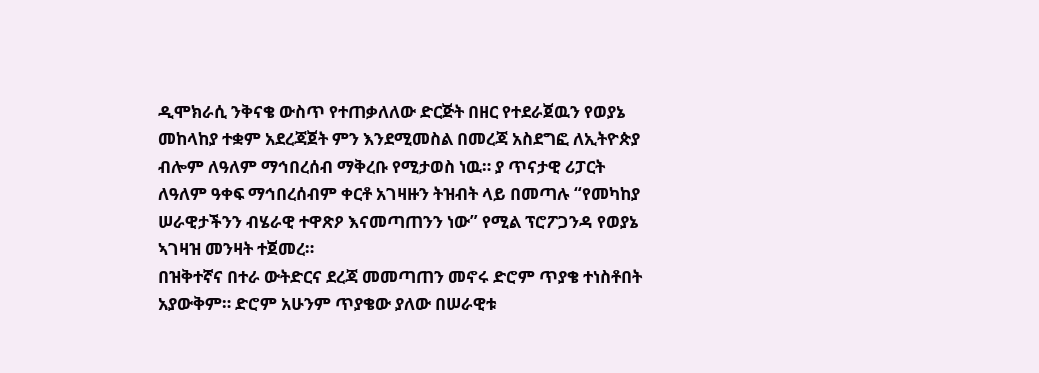ዲሞክራሲ ንቅናቄ ውስጥ የተጠቃለለው ድርጅት በዘር የተደራጀዉን የወያኔ መከላከያ ተቋም አደረጃጀት ምን እንደሚመስል በመረጃ አስደግፎ ለኢትዮጵያ ብሎም ለዓለም ማኅበረሰብ ማቅረቡ የሚታወስ ነዉ። ያ ጥናታዊ ሪፓርት ለዓለም ዓቀፍ ማኅበረሰብም ቀርቶ አገዛዙን ትዝብት ላይ በመጣሉ “የመካከያ ሠራዊታችንን ብሄራዊ ተዋጽዖ እናመጣጠንን ነው” የሚል ፕሮፖጋንዳ የወያኔ ኣገዛዝ መንዛት ተጀመረ።
በዝቅተኛና በተራ ውትድርና ደረጃ መመጣጠን መኖሩ ድሮም ጥያቄ ተነስቶበት አያውቅም። ድሮም አሁንም ጥያቄው ያለው በሠራዊቱ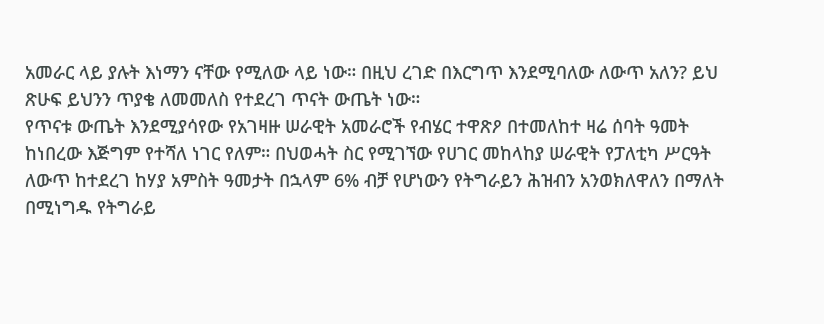አመራር ላይ ያሉት እነማን ናቸው የሚለው ላይ ነው። በዚህ ረገድ በእርግጥ እንደሚባለው ለውጥ አለን? ይህ ጽሁፍ ይህንን ጥያቄ ለመመለስ የተደረገ ጥናት ውጤት ነው።
የጥናቱ ውጤት እንደሚያሳየው የአገዛዙ ሠራዊት አመራሮች የብሄር ተዋጽዖ በተመለከተ ዛሬ ሰባት ዓመት ከነበረው እጅግም የተሻለ ነገር የለም። በህወሓት ስር የሚገኘው የሀገር መከላከያ ሠራዊት የፓለቲካ ሥርዓት ለውጥ ከተደረገ ከሃያ አምስት ዓመታት በኋላም 6% ብቻ የሆነውን የትግራይን ሕዝብን አንወክለዋለን በማለት በሚነግዱ የትግራይ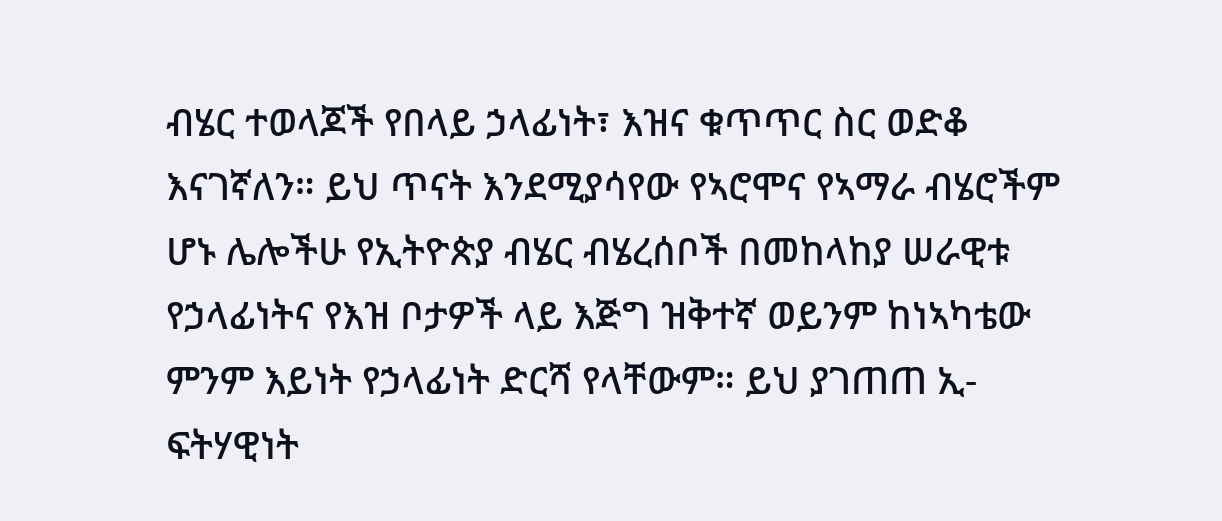ብሄር ተወላጆች የበላይ ኃላፊነት፣ እዝና ቁጥጥር ስር ወድቆ እናገኛለን። ይህ ጥናት እንደሚያሳየው የኣሮሞና የኣማራ ብሄሮችም ሆኑ ሌሎችሁ የኢትዮጵያ ብሄር ብሄረሰቦች በመከላከያ ሠራዊቱ የኃላፊነትና የእዝ ቦታዎች ላይ እጅግ ዝቅተኛ ወይንም ከነኣካቴው ምንም እይነት የኃላፊነት ድርሻ የላቸውም። ይህ ያገጠጠ ኢ-ፍትሃዊነት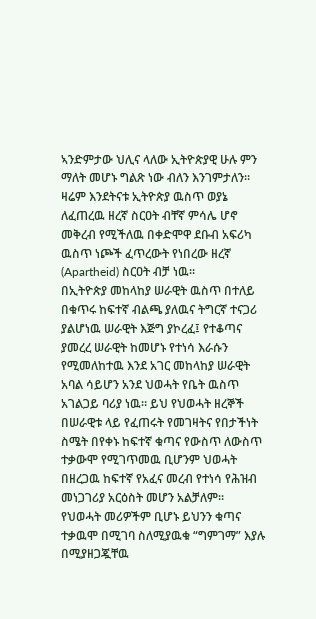ኣንድምታው ህሊና ላለው ኢትዮጵያዊ ሁሉ ምን ማለት መሆኑ ግልጽ ነው ብለን እንገምታለን። ዛሬም እንደትናቱ ኢትዮጵያ ዉስጥ ወያኔ ለፈጠረዉ ዘረኛ ስርዐት ብቸኛ ምሳሌ ሆኖ መቅረብ የሚችለዉ በቀድሞዋ ደቡብ አፍሪካ ዉስጥ ነጮች ፈጥረውት የነበረው ዘረኛ (Apartheid) ስርዐት ብቻ ነዉ።
በኢትዮጵያ መከላከያ ሠራዊት ዉስጥ በተለይ በቁጥሩ ከፍተኛ ብልጫ ያለዉና ትግርኛ ተናጋሪ ያልሆነዉ ሠራዊት እጅግ ያኮረፈ፤ የተቆጣና ያመረረ ሠራዊት ከመሆኑ የተነሳ እራሱን የሚመለከተዉ እንደ አገር መከላከያ ሠራዊት አባል ሳይሆን አንደ ህወሓት የቤት ዉስጥ አገልጋይ ባሪያ ነዉ። ይህ የህወሓት ዘረኞች በሠራዊቱ ላይ የፈጠሩት የመገዛትና የበታችነት ስሜት በየቀኑ ከፍተኛ ቁጣና የውስጥ ለውስጥ ተቃውሞ የሚገጥመዉ ቢሆንም ህወሓት በዘረጋዉ ከፍተኛ የአፈና መረብ የተነሳ የሕዝብ መነጋገሪያ አርዕስት መሆን አልቻለም። የህወሓት መሪዎችም ቢሆኑ ይህንን ቁጣና ተቃዉሞ በሚገባ ስለሚያዉቁ “ግምገማ” እያሉ በሚያዘጋጇቸዉ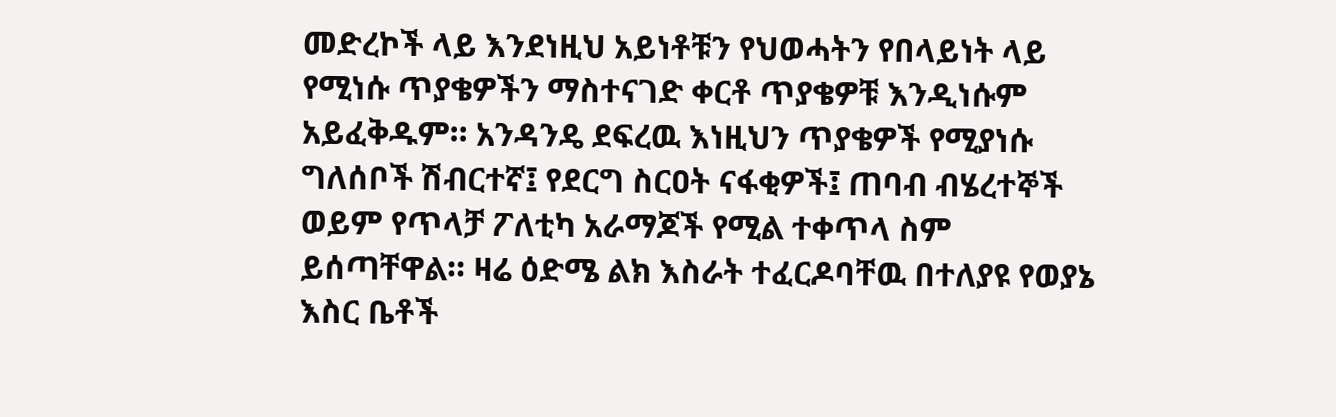መድረኮች ላይ እንደነዚህ አይነቶቹን የህወሓትን የበላይነት ላይ የሚነሱ ጥያቄዎችን ማስተናገድ ቀርቶ ጥያቄዎቹ እንዲነሱም አይፈቅዱም። አንዳንዴ ደፍረዉ እነዚህን ጥያቄዎች የሚያነሱ ግለሰቦች ሽብርተኛ፤ የደርግ ስርዐት ናፋቂዎች፤ ጠባብ ብሄረተኞች ወይም የጥላቻ ፖለቲካ አራማጆች የሚል ተቀጥላ ስም ይሰጣቸዋል። ዛሬ ዕድሜ ልክ እስራት ተፈርዶባቸዉ በተለያዩ የወያኔ እስር ቤቶች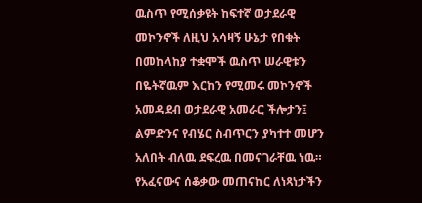ዉስጥ የሚሰቃዩት ከፍተኛ ወታደራዊ መኮንኖች ለዚህ አሳዛኝ ሁኔታ የበቁት በመከላከያ ተቋሞች ዉስጥ ሠራዊቱን በዬትኛዉም እርከን የሚመሩ መኮንኖች አመዳደብ ወታደራዊ አመራር ችሎታን፤ ልምድንና የብሄር ስብጥርን ያካተተ መሆን አለበት ብለዉ ደፍረዉ በመናገራቸዉ ነዉ።
የአፈናውና ሰቆቃው መጠናከር ለነጻነታችን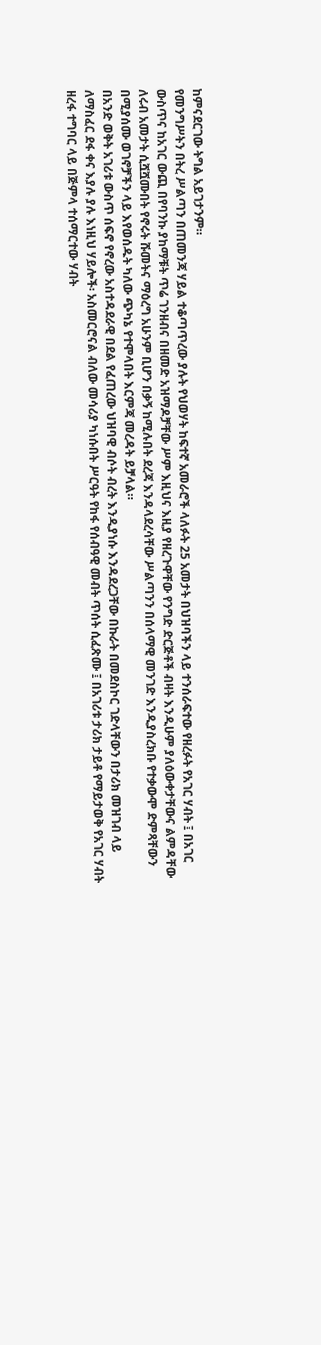ከምናደርገው ትግል አይገታንም።
የመንግሥትን በትረ ሥልጣን በጠመንጃ ሃይል ተቆጣጥረው ያሉት የህወሃት ከፍተኛ አመራሮች ላለፉት 25 አመታት በህዝባችን ላይ ተንሰራፍተው የዘረፉት የአገር ሃብት ፤ በአገር ውስጥና ከአገር ውጪ በየባንኩ ያከማቹት ጥሬ ገንዘብና በዘመድ አዝማዶቻቸው ሥም እዚህና እዚያ የዘረጉዋቸው የንግድ ድርጅቶች ብዛት እንዲሁም ያለዕውቀታቸውና ልምዳቸው ለሩብ አመታት ሲሿሿሙበት የኖሩት ሹመትና ማዕረግ አሁንም ቢሆን በቃኝ ከሚሉበት ደረጃ እንዳላደረሳቸው ሥልጣንን በሰላማዊ መንገድ እንዲያስረክቡ የተቃውሞ ድምጻቸውን በሚያሰሙ ወገኖቻችን ላይ እየወሰዱት ካለው ጭካኔ የተሞላበት እርምጃ መረዳት ይቻላል።
በአንድ ወቅት አገሪቱ ውስጥ ሰፍኖ የኖረው አስተዳደራዊ በደል የፈጠረው ህዝባዊ ብሶት ብረት እንዲያነሱ እንዳደረጋቸው በኩራት በመደስኮር ገድላቸውን በታሪክ መዝገብ ላይ ለማስፈር ደፋ ቀና እያሉ ያሉ እነዚህ ሃይሎች፡ አስመርሮናል ብለው መሳሪያ ካነሱበት ሥርዓት የከፋ የሰብዓዊ መብት ጥሰት ሲፈጽሙ ፤ በአገሪቱ ታሪክ ታይቶ የማይታወቅ የአገር ሃብት ዘረፋ ተግባር ላይ በጅምላ ተሰማርተው ሃብት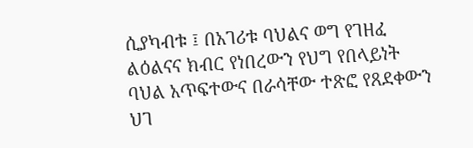ሲያካብቱ ፤ በአገሪቱ ባህልና ወግ የገዘፈ ልዕልናና ክብር የነበረውን የህግ የበላይነት ባህል አጥፍተውና በራሳቸው ተጽፎ የጸደቀውን ህገ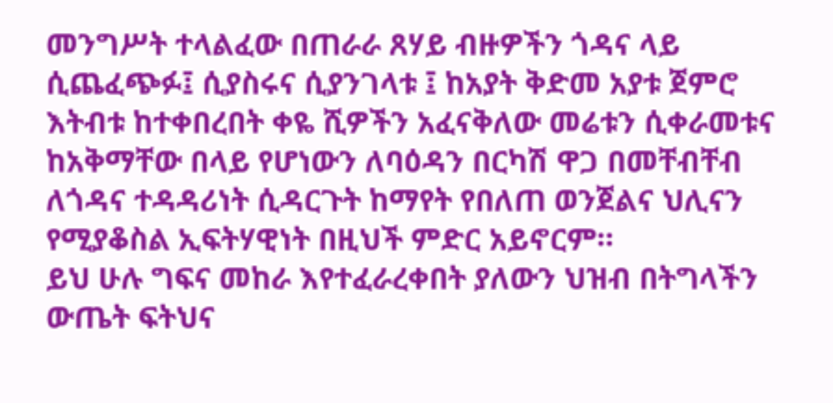መንግሥት ተላልፈው በጠራራ ጸሃይ ብዙዎችን ጎዳና ላይ ሲጨፈጭፉ፤ ሲያስሩና ሲያንገላቱ ፤ ከአያት ቅድመ አያቱ ጀምሮ እትብቱ ከተቀበረበት ቀዬ ሺዎችን አፈናቅለው መሬቱን ሲቀራመቱና ከአቅማቸው በላይ የሆነውን ለባዕዳን በርካሽ ዋጋ በመቸብቸብ ለጎዳና ተዳዳሪነት ሲዳርጉት ከማየት የበለጠ ወንጀልና ህሊናን የሚያቆስል ኢፍትሃዊነት በዚህች ምድር አይኖርም።
ይህ ሁሉ ግፍና መከራ እየተፈራረቀበት ያለውን ህዝብ በትግላችን ውጤት ፍትህና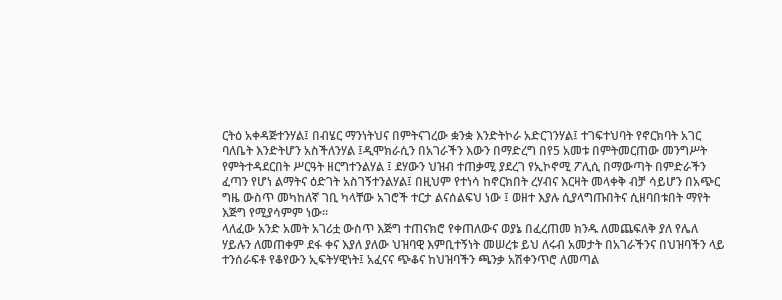ርትዕ አቀዳጅተንሃል፤ በብሄር ማንነትህና በምትናገረው ቋንቋ እንድትኮራ አድርገንሃል፤ ተገፍተህባት የኖርክባት አገር ባለቤት እንድትሆን አስችለንሃል ፤ዲሞክራሲን በአገራችን እውን በማድረግ በየ5 አመቱ በምትመርጠው መንግሥት የምትተዳደርበት ሥርዓት ዘርግተንልሃል ፤ ደሃውን ህዝብ ተጠቃሚ ያደረገ የኢኮኖሚ ፖሊሲ በማውጣት በምድራችን ፈጣን የሆነ ልማትና ዕድገት አስገኝተንልሃል፤ በዚህም የተነሳ ከኖርክበት ረሃብና እርዛት መላቀቅ ብቻ ሳይሆን በአጭር ግዜ ውስጥ መካከለኛ ገቢ ካላቸው አገሮች ተርታ ልናሰልፍህ ነው ፤ ወዘተ እያሉ ሲያላግጡበትና ሲዘባበቱበት ማየት እጅግ የሚያሳምም ነው።
ላለፈው አንድ አመት አገሪቷ ውስጥ እጅግ ተጠናክሮ የቀጠለውና ወያኔ በፈረጠመ ክንዱ ለመጨፍለቅ ያለ የሌለ ሃይሉን ለመጠቀም ደፋ ቀና እያለ ያለው ህዝባዊ እምቢተኝነት መሠረቱ ይህ ለሩብ አመታት በአገራችንና በህዝባችን ላይ ተንሰራፍቶ የቆየውን ኢፍትሃዊነት፤ አፈናና ጭቆና ከህዝባችን ጫንቃ አሽቀንጥሮ ለመጣል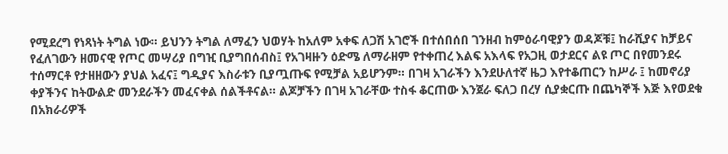የሚደረግ የነጻነት ትግል ነው። ይህንን ትግል ለማፈን ህወሃት ከአለም አቀፍ ለጋሽ አገሮች በተሰበሰበ ገንዘብ ከምዕራባዊያን ወዳጆቹ፤ ከራሺያና ከቻይና የፈለገውን ዘመናዊ የጦር መሣሪያ በግዢ ቢያግበሰብስ፤ የአገዛዙን ዕድሜ ለማራዘም የተቀጠረ እልፍ አእላፍ የአጋዚ ወታደርና ልዩ ጦር በየመንደሩ ተሰማርቶ የታዘዘውን ያህል አፈና፤ ግዲያና እስራቱን ቢያጧጡፍ የሚቻል አይሆንም። በገዛ አገራችን እንደሁለተኛ ዜጋ እየተቆጠርን ከሥራ ፤ ከመኖሪያ ቀያችንና ከትውልድ መንደራችን መፈናቀል ሰልችቶናል። ልጆቻችን በገዛ አገራቸው ተስፋ ቆርጠው እንጀራ ፍለጋ በረሃ ሲያቋርጡ በጨካኞች እጅ እየወደቁ በአክራሪዎች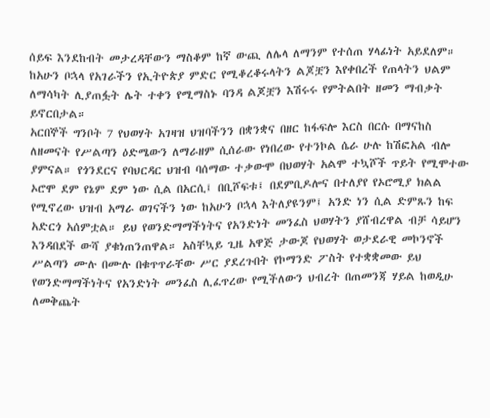ሰይፍ እንደከብት መታረዳቸውን ማስቆም ከኛ ውጪ ለሌላ ለማንም የተሰጠ ሃላፊነት አይደለም። ከአሁን ቦኋላ የአገራችን የኢትዮጵያ ምድር የሚቆረቆሩላትን ልጆቿን እየቀበረች የጠላትን ህልም ለማሳካት ሊያጠፏት ሌት ተቀን የሚማስኑ ባንዳ ልጆቿን እሽሩሩ የምትልበት ዘመን ማብቃት ይኖርበታል።
አርበኞች ግንቦት 7 የህወሃት አገዛዝ ህዝባችንን በቋንቋና በዘር ከፋፍሎ እርስ በርሱ በማናከስ ለዘመናት የሥልጣን ዕድሜውን ለማራዘም ሲሰራው የነበረው የተንኮል ሴራ ሁሉ ከሽፎአል ብሎ ያምናል። የጎንደርና የባህርዳር ህዝብ ባሰማው ተቃውሞ በህወሃት አልሞ ተኳሾች ጥይት የሚሞተው ኦሮሞ ደም የኔም ደም ነው ሲል በአርሲ፤ በቢሾፍቱ፤ በደምቢዶሎና በተለያየ የኦሮሚያ ክልል የሚኖረው ህዝብ አማራ ወገናችን ነው ከአሁን ቦኋላ እትለያዩንም፤ አንድ ነን ሲል ድምጹን ከፍ አድርጎ አሰምቷል። ይህ የወንድማማችነትና የአንድነት መንፈስ ህወሃትን ያሸብረዋል ብቻ ሳይሆን እንዳበደች ውሻ ያቁነጠንጠዋል። አስቸኳይ ጊዜ አዋጅ ታውጆ የህወሃት ወታደራዊ መኮንኖች ሥልጣን ሙሉ በሙሉ በቁጥጥራቸው ሥር ያደረጉበት የኮማንድ ፖስት የተቋቋመው ይህ የወንድማማችነትና የአንድነት መንፈስ ሊፈጥረው የሚችለውን ህብረት በጠመንጃ ሃይል ከወዲሁ ለመቅጨት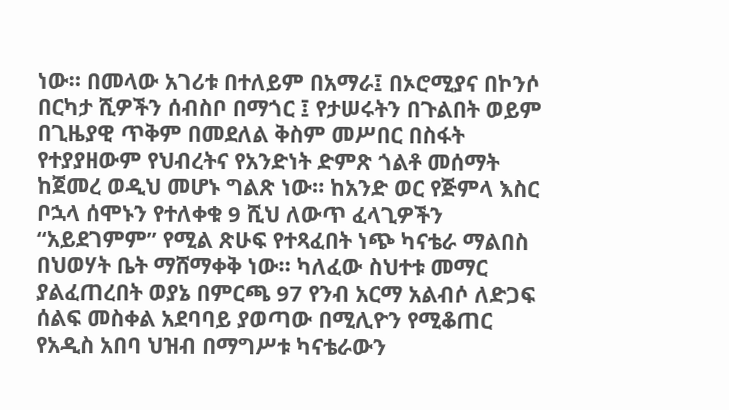ነው። በመላው አገሪቱ በተለይም በአማራ፤ በኦሮሚያና በኮንሶ በርካታ ሺዎችን ሰብስቦ በማጎር ፤ የታሠሩትን በጉልበት ወይም በጊዜያዊ ጥቅም በመደለል ቅስም መሥበር በስፋት የተያያዘውም የህብረትና የአንድነት ድምጽ ጎልቶ መሰማት ከጀመረ ወዲህ መሆኑ ግልጽ ነው። ከአንድ ወር የጅምላ እስር ቦኋላ ሰሞኑን የተለቀቁ 9 ሺህ ለውጥ ፈላጊዎችን “አይደገምም” የሚል ጽሁፍ የተጻፈበት ነጭ ካናቴራ ማልበስ በህወሃት ቤት ማሸማቀቅ ነው። ካለፈው ስህተቱ መማር ያልፈጠረበት ወያኔ በምርጫ 97 የንብ አርማ አልብሶ ለድጋፍ ሰልፍ መስቀል አደባባይ ያወጣው በሚሊዮን የሚቆጠር የአዲስ አበባ ህዝብ በማግሥቱ ካናቴራውን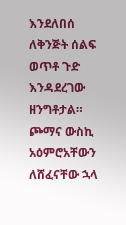እንደለበሰ ለቅንጅት ሰልፍ ወጥቶ ጉድ እንዳደረገው ዘንግቶታል። ጮማና ውስኪ አዕምሮአቸውን ለሸፈናቸው ኋላ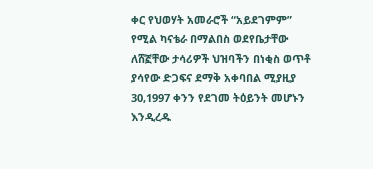ቀር የህወሃት አመራሮች “አይደገምም” የሚል ካናቴራ በማልበስ ወደየቤታቸው ለሸኟቸው ታሳሪዎች ህዝባችን በነቂስ ወጥቶ ያሳየው ድጋፍና ደማቅ አቀባበል ሚያዚያ 30,1997 ቀንን የደገመ ትዕይንት መሆኑን እንዲረዱ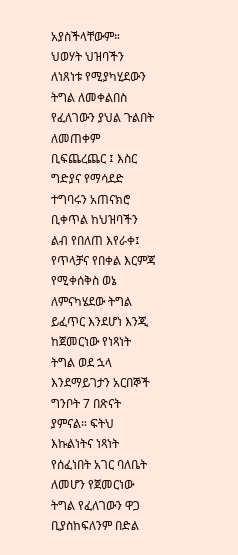አያስችላቸውም።
ህወሃት ህዝባችን ለነጸነቱ የሚያካሂደውን ትግል ለመቀልበስ የፈለገውን ያህል ጉልበት ለመጠቀም ቢፍጨረጨር ፤ እስር ግድያና የማሳደድ ተግባሩን አጠናክሮ ቢቀጥል ከህዝባችን ልብ የበለጠ እየራቀ፤ የጥላቻና የበቀል እርምጃ የሚቀሰቅስ ወኔ ለምናካሄደው ትግል ይፈጥር እንደሆነ እንጂ ከጀመርነው የነጻነት ትግል ወደ ኋላ እንደማይገታን አርበኞች ግንቦት 7 በጽናት ያምናል። ፍትህ እኩልነትና ነጻነት የሰፈነበት አገር ባለቤት ለመሆን የጀመርነው ትግል የፈለገውን ዋጋ ቢያስከፍለንም በድል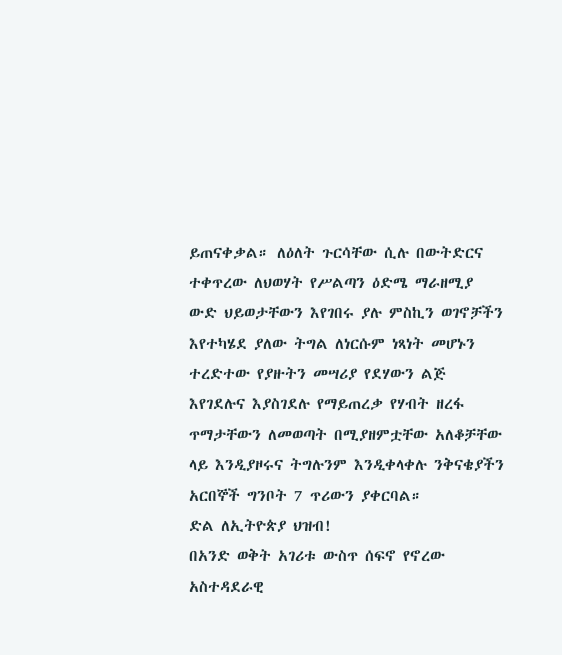ይጠናቀቃል። ለዕለት ጉርሳቸው ሲሉ በውትድርና ተቀጥረው ለህወሃት የሥልጣን ዕድሜ ማራዘሚያ ውድ ህይወታቸውን እየገበሩ ያሉ ምስኪን ወገኖቻችን እየተካሄደ ያለው ትግል ለነርሱም ነጻነት መሆኑን ተረድተው የያዙትን መሣሪያ የደሃውን ልጅ እየገደሉና እያስገደሉ የማይጠረቃ የሃብት ዘረፋ ጥማታቸውን ለመወጣት በሚያዘምቷቸው አለቆቻቸው ላይ እንዲያዞሩና ትግሉንም እንዲቀላቀሉ ንቅናቄያችን አርበኞች ግንቦት 7 ጥሪውን ያቀርባል።
ድል ለኢትዮጵያ ህዝብ!
በአንድ ወቅት አገሪቱ ውስጥ ሰፍኖ የኖረው አስተዳደራዊ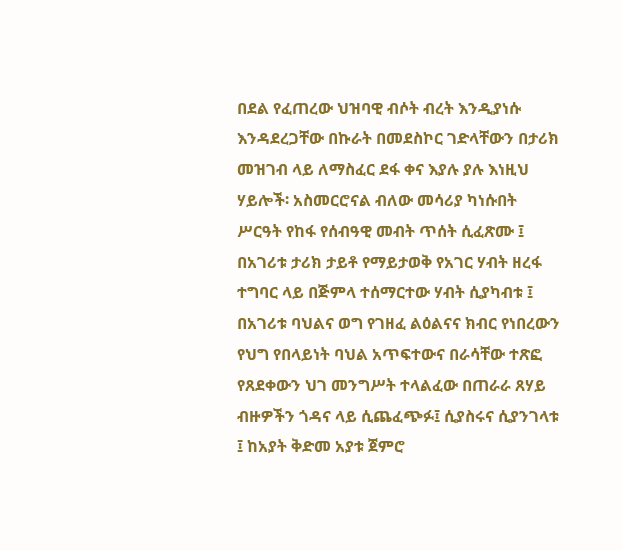በደል የፈጠረው ህዝባዊ ብሶት ብረት እንዲያነሱ እንዳደረጋቸው በኩራት በመደስኮር ገድላቸውን በታሪክ መዝገብ ላይ ለማስፈር ደፋ ቀና እያሉ ያሉ እነዚህ ሃይሎች፡ አስመርሮናል ብለው መሳሪያ ካነሱበት ሥርዓት የከፋ የሰብዓዊ መብት ጥሰት ሲፈጽሙ ፤ በአገሪቱ ታሪክ ታይቶ የማይታወቅ የአገር ሃብት ዘረፋ ተግባር ላይ በጅምላ ተሰማርተው ሃብት ሲያካብቱ ፤ በአገሪቱ ባህልና ወግ የገዘፈ ልዕልናና ክብር የነበረውን የህግ የበላይነት ባህል አጥፍተውና በራሳቸው ተጽፎ የጸደቀውን ህገ መንግሥት ተላልፈው በጠራራ ጸሃይ ብዙዎችን ጎዳና ላይ ሲጨፈጭፉ፤ ሲያስሩና ሲያንገላቱ ፤ ከአያት ቅድመ አያቱ ጀምሮ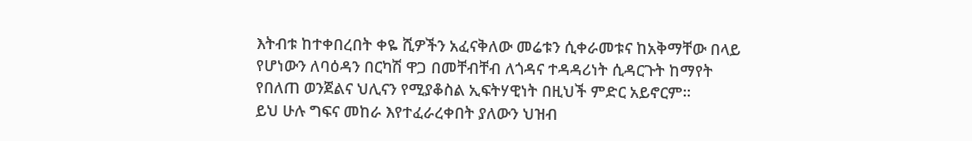እትብቱ ከተቀበረበት ቀዬ ሺዎችን አፈናቅለው መሬቱን ሲቀራመቱና ከአቅማቸው በላይ የሆነውን ለባዕዳን በርካሽ ዋጋ በመቸብቸብ ለጎዳና ተዳዳሪነት ሲዳርጉት ከማየት የበለጠ ወንጀልና ህሊናን የሚያቆስል ኢፍትሃዊነት በዚህች ምድር አይኖርም።
ይህ ሁሉ ግፍና መከራ እየተፈራረቀበት ያለውን ህዝብ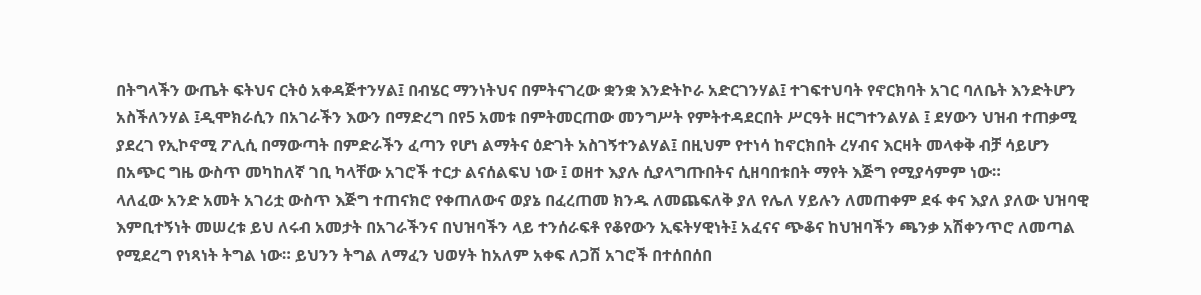በትግላችን ውጤት ፍትህና ርትዕ አቀዳጅተንሃል፤ በብሄር ማንነትህና በምትናገረው ቋንቋ እንድትኮራ አድርገንሃል፤ ተገፍተህባት የኖርክባት አገር ባለቤት እንድትሆን አስችለንሃል ፤ዲሞክራሲን በአገራችን እውን በማድረግ በየ5 አመቱ በምትመርጠው መንግሥት የምትተዳደርበት ሥርዓት ዘርግተንልሃል ፤ ደሃውን ህዝብ ተጠቃሚ ያደረገ የኢኮኖሚ ፖሊሲ በማውጣት በምድራችን ፈጣን የሆነ ልማትና ዕድገት አስገኝተንልሃል፤ በዚህም የተነሳ ከኖርክበት ረሃብና እርዛት መላቀቅ ብቻ ሳይሆን በአጭር ግዜ ውስጥ መካከለኛ ገቢ ካላቸው አገሮች ተርታ ልናሰልፍህ ነው ፤ ወዘተ እያሉ ሲያላግጡበትና ሲዘባበቱበት ማየት እጅግ የሚያሳምም ነው።
ላለፈው አንድ አመት አገሪቷ ውስጥ እጅግ ተጠናክሮ የቀጠለውና ወያኔ በፈረጠመ ክንዱ ለመጨፍለቅ ያለ የሌለ ሃይሉን ለመጠቀም ደፋ ቀና እያለ ያለው ህዝባዊ እምቢተኝነት መሠረቱ ይህ ለሩብ አመታት በአገራችንና በህዝባችን ላይ ተንሰራፍቶ የቆየውን ኢፍትሃዊነት፤ አፈናና ጭቆና ከህዝባችን ጫንቃ አሽቀንጥሮ ለመጣል የሚደረግ የነጻነት ትግል ነው። ይህንን ትግል ለማፈን ህወሃት ከአለም አቀፍ ለጋሽ አገሮች በተሰበሰበ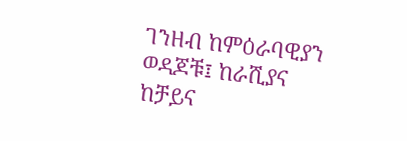ገንዘብ ከምዕራባዊያን ወዳጆቹ፤ ከራሺያና ከቻይና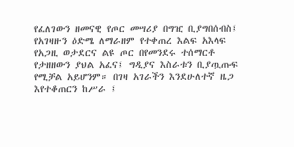የፈለገውን ዘመናዊ የጦር መሣሪያ በግዢ ቢያግበሰብስ፤ የአገዛዙን ዕድሜ ለማራዘም የተቀጠረ እልፍ አእላፍ የአጋዚ ወታደርና ልዩ ጦር በየመንደሩ ተሰማርቶ የታዘዘውን ያህል አፈና፤ ግዲያና እስራቱን ቢያጧጡፍ የሚቻል አይሆንም። በገዛ አገራችን እንደሁለተኛ ዜጋ እየተቆጠርን ከሥራ ፤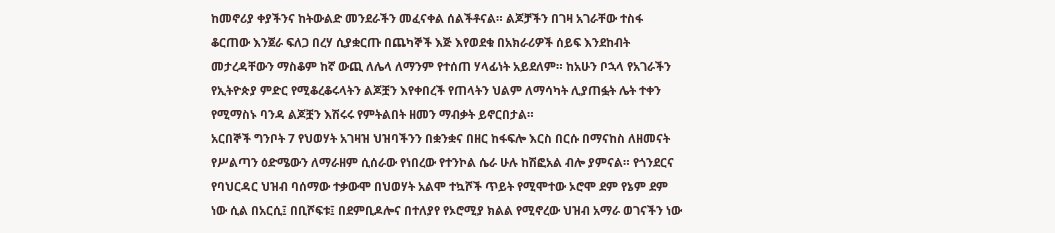ከመኖሪያ ቀያችንና ከትውልድ መንደራችን መፈናቀል ሰልችቶናል። ልጆቻችን በገዛ አገራቸው ተስፋ ቆርጠው እንጀራ ፍለጋ በረሃ ሲያቋርጡ በጨካኞች እጅ እየወደቁ በአክራሪዎች ሰይፍ እንደከብት መታረዳቸውን ማስቆም ከኛ ውጪ ለሌላ ለማንም የተሰጠ ሃላፊነት አይደለም። ከአሁን ቦኋላ የአገራችን የኢትዮጵያ ምድር የሚቆረቆሩላትን ልጆቿን እየቀበረች የጠላትን ህልም ለማሳካት ሊያጠፏት ሌት ተቀን የሚማስኑ ባንዳ ልጆቿን እሽሩሩ የምትልበት ዘመን ማብቃት ይኖርበታል።
አርበኞች ግንቦት 7 የህወሃት አገዛዝ ህዝባችንን በቋንቋና በዘር ከፋፍሎ እርስ በርሱ በማናከስ ለዘመናት የሥልጣን ዕድሜውን ለማራዘም ሲሰራው የነበረው የተንኮል ሴራ ሁሉ ከሽፎአል ብሎ ያምናል። የጎንደርና የባህርዳር ህዝብ ባሰማው ተቃውሞ በህወሃት አልሞ ተኳሾች ጥይት የሚሞተው ኦሮሞ ደም የኔም ደም ነው ሲል በአርሲ፤ በቢሾፍቱ፤ በደምቢዶሎና በተለያየ የኦሮሚያ ክልል የሚኖረው ህዝብ አማራ ወገናችን ነው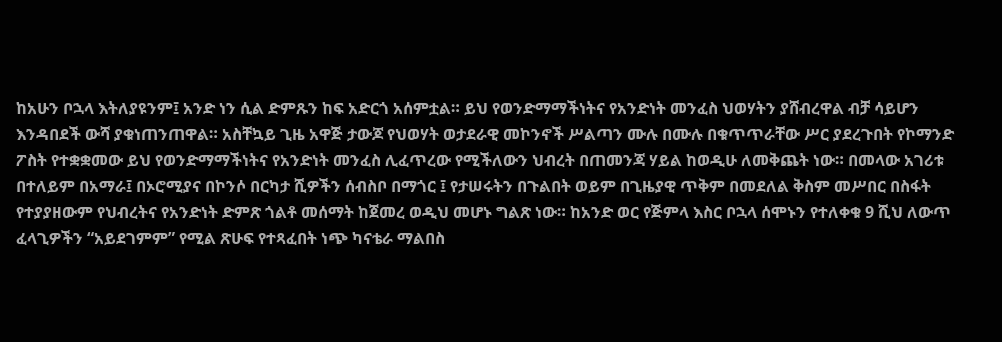ከአሁን ቦኋላ እትለያዩንም፤ አንድ ነን ሲል ድምጹን ከፍ አድርጎ አሰምቷል። ይህ የወንድማማችነትና የአንድነት መንፈስ ህወሃትን ያሸብረዋል ብቻ ሳይሆን እንዳበደች ውሻ ያቁነጠንጠዋል። አስቸኳይ ጊዜ አዋጅ ታውጆ የህወሃት ወታደራዊ መኮንኖች ሥልጣን ሙሉ በሙሉ በቁጥጥራቸው ሥር ያደረጉበት የኮማንድ ፖስት የተቋቋመው ይህ የወንድማማችነትና የአንድነት መንፈስ ሊፈጥረው የሚችለውን ህብረት በጠመንጃ ሃይል ከወዲሁ ለመቅጨት ነው። በመላው አገሪቱ በተለይም በአማራ፤ በኦሮሚያና በኮንሶ በርካታ ሺዎችን ሰብስቦ በማጎር ፤ የታሠሩትን በጉልበት ወይም በጊዜያዊ ጥቅም በመደለል ቅስም መሥበር በስፋት የተያያዘውም የህብረትና የአንድነት ድምጽ ጎልቶ መሰማት ከጀመረ ወዲህ መሆኑ ግልጽ ነው። ከአንድ ወር የጅምላ እስር ቦኋላ ሰሞኑን የተለቀቁ 9 ሺህ ለውጥ ፈላጊዎችን “አይደገምም” የሚል ጽሁፍ የተጻፈበት ነጭ ካናቴራ ማልበስ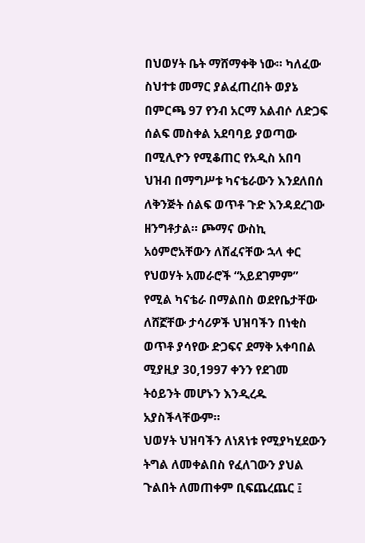በህወሃት ቤት ማሸማቀቅ ነው። ካለፈው ስህተቱ መማር ያልፈጠረበት ወያኔ በምርጫ 97 የንብ አርማ አልብሶ ለድጋፍ ሰልፍ መስቀል አደባባይ ያወጣው በሚሊዮን የሚቆጠር የአዲስ አበባ ህዝብ በማግሥቱ ካናቴራውን እንደለበሰ ለቅንጅት ሰልፍ ወጥቶ ጉድ እንዳደረገው ዘንግቶታል። ጮማና ውስኪ አዕምሮአቸውን ለሸፈናቸው ኋላ ቀር የህወሃት አመራሮች “አይደገምም” የሚል ካናቴራ በማልበስ ወደየቤታቸው ለሸኟቸው ታሳሪዎች ህዝባችን በነቂስ ወጥቶ ያሳየው ድጋፍና ደማቅ አቀባበል ሚያዚያ 30,1997 ቀንን የደገመ ትዕይንት መሆኑን እንዲረዱ አያስችላቸውም።
ህወሃት ህዝባችን ለነጸነቱ የሚያካሂደውን ትግል ለመቀልበስ የፈለገውን ያህል ጉልበት ለመጠቀም ቢፍጨረጨር ፤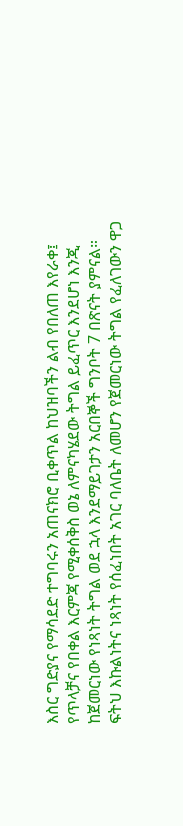እስር ግድያና የማሳደድ ተግባሩን አጠናክሮ ቢቀጥል ከህዝባችን ልብ የበለጠ እየራቀ፤ የጥላቻና የበቀል እርምጃ የሚቀሰቅስ ወኔ ለምናካሄደው ትግል ይፈጥር እንደሆነ እንጂ ከጀመርነው የነጻነት ትግል ወደ ኋላ እንደማይገታን አርበኞች ግንቦት 7 በጽናት ያምናል። ፍትህ እኩልነትና ነጻነት የሰፈነበት አገር ባለቤት ለመሆን የጀመርነው ትግል የፈለገውን ዋጋ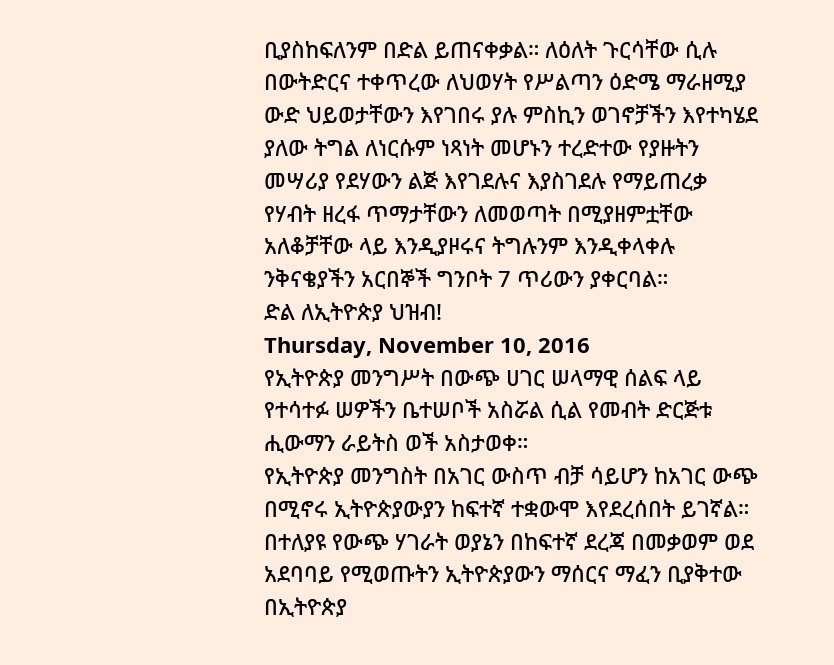ቢያስከፍለንም በድል ይጠናቀቃል። ለዕለት ጉርሳቸው ሲሉ በውትድርና ተቀጥረው ለህወሃት የሥልጣን ዕድሜ ማራዘሚያ ውድ ህይወታቸውን እየገበሩ ያሉ ምስኪን ወገኖቻችን እየተካሄደ ያለው ትግል ለነርሱም ነጻነት መሆኑን ተረድተው የያዙትን መሣሪያ የደሃውን ልጅ እየገደሉና እያስገደሉ የማይጠረቃ የሃብት ዘረፋ ጥማታቸውን ለመወጣት በሚያዘምቷቸው አለቆቻቸው ላይ እንዲያዞሩና ትግሉንም እንዲቀላቀሉ ንቅናቄያችን አርበኞች ግንቦት 7 ጥሪውን ያቀርባል።
ድል ለኢትዮጵያ ህዝብ!
Thursday, November 10, 2016
የኢትዮጵያ መንግሥት በውጭ ሀገር ሠላማዊ ሰልፍ ላይ የተሳተፉ ሠዎችን ቤተሠቦች አስሯል ሲል የመብት ድርጅቱ ሒውማን ራይትስ ወች አስታወቀ።
የኢትዮጵያ መንግስት በአገር ውስጥ ብቻ ሳይሆን ከአገር ውጭ በሚኖሩ ኢትዮጵያውያን ከፍተኛ ተቋውሞ እየደረሰበት ይገኛል። በተለያዩ የውጭ ሃገራት ወያኔን በከፍተኛ ደረጃ በመቃወም ወደ አደባባይ የሚወጡትን ኢትዮጵያውን ማሰርና ማፈን ቢያቅተው በኢትዮጵያ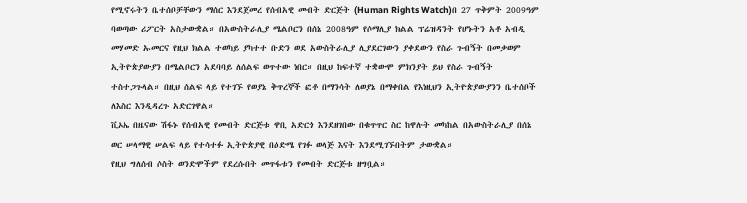የሚኖሩትን ቤተሰቦቻቸውን ማሰር እንደጀመረ የሰብአዊ መብት ድርጅት (Human Rights Watch)በ 27 ጥቅምት 2009ዓም ባወጣው ሪፖርት አስታውቋል። በአውስትራሊያ ሜልቦርን በሰኔ 2008ዓም የሶማሊያ ክልል ፕሬዝዳንት የሆኑትን አቶ አብዲ መሃመድ ኡመርና የዚህ ክልል ተወካይ ያካተተ ቡድን ወደ አውስትራሊያ ሊያደርገውን ያቀደውን የስራ ጉብኝት በመቃወም ኢትዮጵያውያን በሜልቦርን አደባባይ ለሰልፍ ወጥተው ነበር። በዚህ ከፍተኛ ተቋውሞ ምክንያት ይህ የስራ ጉብኝት ተስተጋጉላል። በዚህ ሰልፍ ላይ የተገኙ የወያኔ ቅጥረኞች ፎቶ በማንሳት ለወያኔ በማቀበል የእነዚህን ኢትዮጵያውያንን ቤተሰቦች ለእስር እንዲዳረጉ አድርገዋል።
ቪኦኤ በዜናው ሽፋኑ የሰብአዊ የመብት ድርጅቱ ዋቢ አድርጎ እንደዘገበው በቁጥጥር ስር ከዋሉት መካከል በአውስትራሊያ በሰኔ ወር ሠላማዊ ሠልፍ ላይ የተሳተፉ ኢትዮጵያዊ በዕድሜ የገፉ ወላጅ እናት እንደሚገኙበትም ታውቋል።
የዚህ ግለሰብ ሶስት ወንድሞችም የደረሱበት መጥፋቱን የመብት ድርጅቱ ዘግቧል።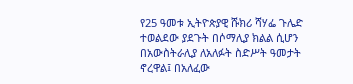የ25 ዓመቱ ኢትዮጵያዊ ሹክሪ ሻሃፌ ጉሌድ ተወልደው ያደጉት በሶማሊያ ክልል ሲሆን በአውስትራሊያ ለአለፉት ስድሥት ዓመታት ኖረዋል፤ በአለፈው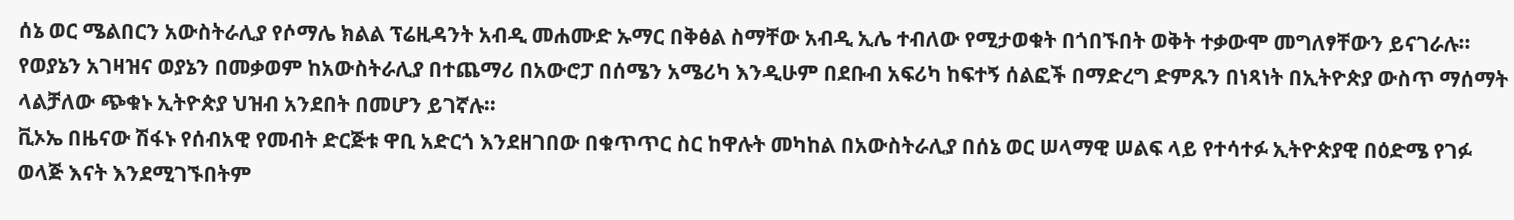ሰኔ ወር ሜልበርን አውስትራሊያ የሶማሌ ክልል ፕሬዚዳንት አብዲ መሐሙድ ኡማር በቅፅል ስማቸው አብዲ ኢሌ ተብለው የሚታወቁት በጎበኙበት ወቅት ተቃውሞ መግለፃቸውን ይናገራሉ፡፡
የወያኔን አገዛዝና ወያኔን በመቃወም ከአውስትራሊያ በተጨማሪ በአውሮፓ በሰሜን አሜሪካ እንዲሁም በደቡብ አፍሪካ ከፍተኝ ሰልፎች በማድረግ ድምጹን በነጻነት በኢትዮጵያ ውስጥ ማሰማት ላልቻለው ጭቁኑ ኢትዮጵያ ህዝብ አንደበት በመሆን ይገኛሉ።
ቪኦኤ በዜናው ሽፋኑ የሰብአዊ የመብት ድርጅቱ ዋቢ አድርጎ እንደዘገበው በቁጥጥር ስር ከዋሉት መካከል በአውስትራሊያ በሰኔ ወር ሠላማዊ ሠልፍ ላይ የተሳተፉ ኢትዮጵያዊ በዕድሜ የገፉ ወላጅ እናት እንደሚገኙበትም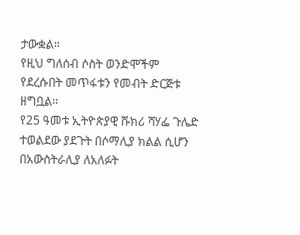ታውቋል።
የዚህ ግለሰብ ሶስት ወንድሞችም የደረሱበት መጥፋቱን የመብት ድርጅቱ ዘግቧል።
የ25 ዓመቱ ኢትዮጵያዊ ሹክሪ ሻሃፌ ጉሌድ ተወልደው ያደጉት በሶማሊያ ክልል ሲሆን በአውስትራሊያ ለአለፉት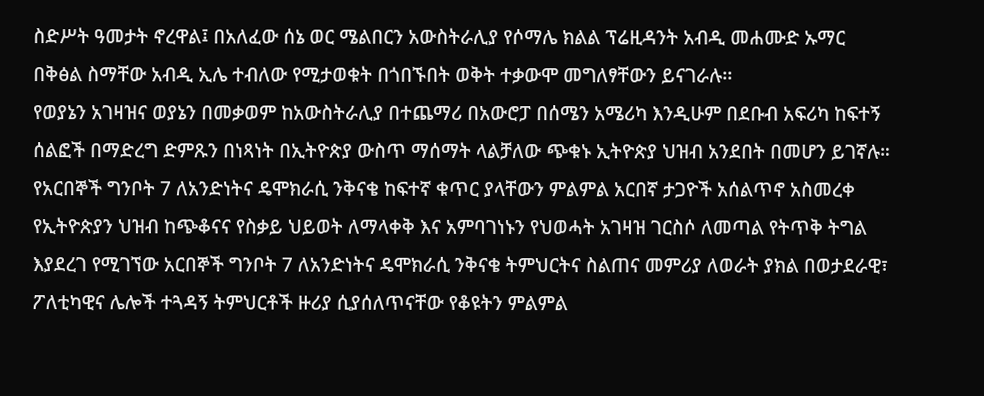ስድሥት ዓመታት ኖረዋል፤ በአለፈው ሰኔ ወር ሜልበርን አውስትራሊያ የሶማሌ ክልል ፕሬዚዳንት አብዲ መሐሙድ ኡማር በቅፅል ስማቸው አብዲ ኢሌ ተብለው የሚታወቁት በጎበኙበት ወቅት ተቃውሞ መግለፃቸውን ይናገራሉ፡፡
የወያኔን አገዛዝና ወያኔን በመቃወም ከአውስትራሊያ በተጨማሪ በአውሮፓ በሰሜን አሜሪካ እንዲሁም በደቡብ አፍሪካ ከፍተኝ ሰልፎች በማድረግ ድምጹን በነጻነት በኢትዮጵያ ውስጥ ማሰማት ላልቻለው ጭቁኑ ኢትዮጵያ ህዝብ አንደበት በመሆን ይገኛሉ።
የአርበኞች ግንቦት 7 ለአንድነትና ዴሞክራሲ ንቅናቄ ከፍተኛ ቁጥር ያላቸውን ምልምል አርበኛ ታጋዮች አሰልጥኖ አስመረቀ
የኢትዮጵያን ህዝብ ከጭቆናና የስቃይ ህይወት ለማላቀቅ እና አምባገነኑን የህወሓት አገዛዝ ገርስሶ ለመጣል የትጥቅ ትግል እያደረገ የሚገኘው አርበኞች ግንቦት 7 ለአንድነትና ዴሞክራሲ ንቅናቄ ትምህርትና ስልጠና መምሪያ ለወራት ያክል በወታደራዊ፣ ፖለቲካዊና ሌሎች ተጓዳኝ ትምህርቶች ዙሪያ ሲያሰለጥናቸው የቆዩትን ምልምል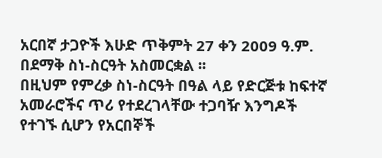አርበኛ ታጋዮች እሁድ ጥቅምት 27 ቀን 2009 ዓ.ም. በደማቅ ስነ-ስርዓት አስመርቋል ፡፡
በዚህም የምረቃ ስነ-ስርዓት በዓል ላይ የድርጅቱ ከፍተኛ አመራሮችና ጥሪ የተደረገላቸው ተጋባዥ እንግዶች የተገኙ ሲሆን የአርበኞች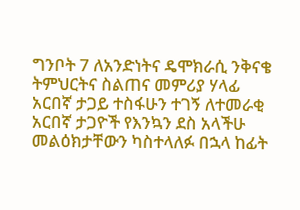ግንቦት 7 ለአንድነትና ዴሞክራሲ ንቅናቄ ትምህርትና ስልጠና መምሪያ ሃላፊ አርበኛ ታጋይ ተስፋሁን ተገኝ ለተመራቂ አርበኛ ታጋዮች የእንኳን ደስ አላችሁ መልዕክታቸውን ካስተላለፉ በኋላ ከፊት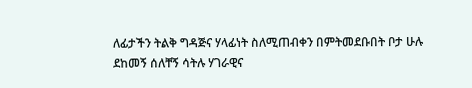ለፊታችን ትልቅ ግዳጅና ሃላፊነት ስለሚጠብቀን በምትመደቡበት ቦታ ሁሉ ደከመኝ ሰለቸኝ ሳትሉ ሃገራዊና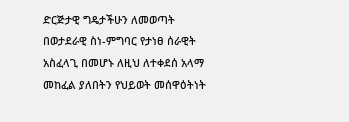ድርጅታዊ ግዴታችሁን ለመወጣት በወታደራዊ ስነ-ምግባር የታነፀ ሰራዊት አስፈላጊ በመሆኑ ለዚህ ለተቀደሰ አላማ መከፈል ያለበትን የህይወት መሰዋዕትነት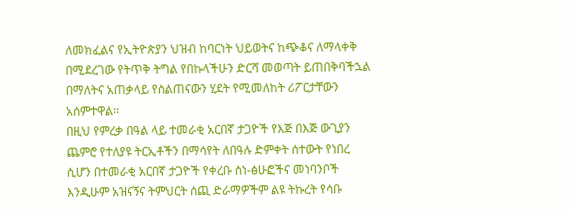ለመክፈልና የኢትዮጵያን ህዝብ ከባርነት ህይወትና ከጭቆና ለማላቀቅ በሚደረገው የትጥቅ ትግል የበኩላችሁን ድርሻ መወጣት ይጠበቅባችኋል በማለትና አጠቃላይ የስልጠናውን ሂደት የሚመለከት ሪፖርታቸውን አሰምተዋል፡፡
በዚህ የምረቃ በዓል ላይ ተመራቂ አርበኛ ታጋዮች የእጅ በእጅ ውጊያን ጨምሮ የተለያዩ ትርኢቶችን በማሳየት ለበዓሉ ድምቀት ሰተውት የነበረ ሲሆን በተመራቂ አርበኛ ታጋዮች የቀረቡ ስነ-ፅሁፎችና መነባንቦች እንዲሁም አዝናኝና ትምህርት ሰጪ ድራማዎችም ልዩ ትኩረት የሳቡ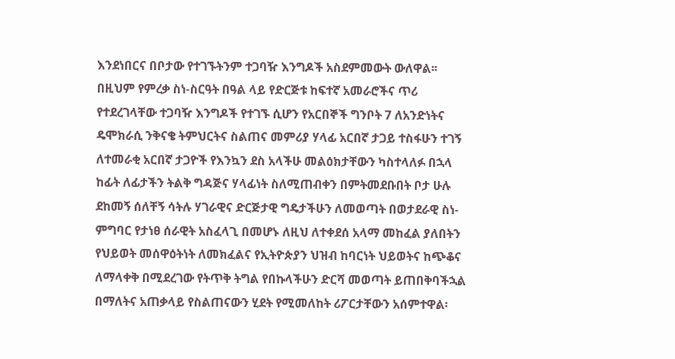እንደነበርና በቦታው የተገኙትንም ተጋባዥ እንግዶች አስደምመውት ውለዋል፡፡
በዚህም የምረቃ ስነ-ስርዓት በዓል ላይ የድርጅቱ ከፍተኛ አመራሮችና ጥሪ የተደረገላቸው ተጋባዥ እንግዶች የተገኙ ሲሆን የአርበኞች ግንቦት 7 ለአንድነትና ዴሞክራሲ ንቅናቄ ትምህርትና ስልጠና መምሪያ ሃላፊ አርበኛ ታጋይ ተስፋሁን ተገኝ ለተመራቂ አርበኛ ታጋዮች የእንኳን ደስ አላችሁ መልዕክታቸውን ካስተላለፉ በኋላ ከፊት ለፊታችን ትልቅ ግዳጅና ሃላፊነት ስለሚጠብቀን በምትመደቡበት ቦታ ሁሉ ደከመኝ ሰለቸኝ ሳትሉ ሃገራዊና ድርጅታዊ ግዴታችሁን ለመወጣት በወታደራዊ ስነ-ምግባር የታነፀ ሰራዊት አስፈላጊ በመሆኑ ለዚህ ለተቀደሰ አላማ መከፈል ያለበትን የህይወት መሰዋዕትነት ለመክፈልና የኢትዮጵያን ህዝብ ከባርነት ህይወትና ከጭቆና ለማላቀቅ በሚደረገው የትጥቅ ትግል የበኩላችሁን ድርሻ መወጣት ይጠበቅባችኋል በማለትና አጠቃላይ የስልጠናውን ሂደት የሚመለከት ሪፖርታቸውን አሰምተዋል፡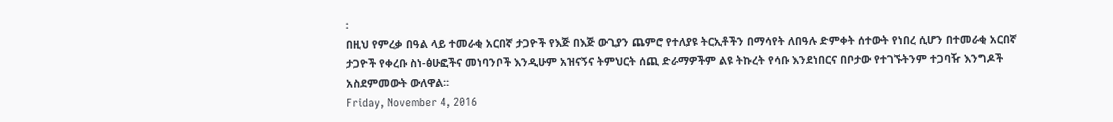፡
በዚህ የምረቃ በዓል ላይ ተመራቂ አርበኛ ታጋዮች የእጅ በእጅ ውጊያን ጨምሮ የተለያዩ ትርኢቶችን በማሳየት ለበዓሉ ድምቀት ሰተውት የነበረ ሲሆን በተመራቂ አርበኛ ታጋዮች የቀረቡ ስነ-ፅሁፎችና መነባንቦች እንዲሁም አዝናኝና ትምህርት ሰጪ ድራማዎችም ልዩ ትኩረት የሳቡ እንደነበርና በቦታው የተገኙትንም ተጋባዥ እንግዶች አስደምመውት ውለዋል፡፡
Friday, November 4, 2016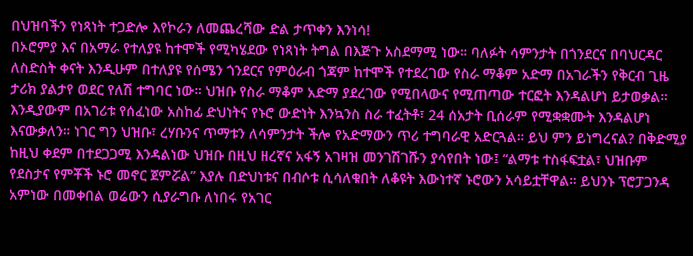በህዝባችን የነጻነት ተጋድሎ እየኮራን ለመጨረሻው ድል ታጥቀን እንነሳ!
በኦሮምያ እና በአማራ የተለያዩ ከተሞች የሚካሄደው የነጻነት ትግል በእጅጉ አስደማሚ ነው። ባለፉት ሳምንታት በጎንደርና በባህርዳር ለስድስት ቀናት እንዲሁም በተለያዩ የሰሜን ጎንደርና የምዕራብ ጎጃም ከተሞች የተደረገው የስራ ማቆም አድማ በአገራችን የቅርብ ጊዜ ታሪክ ያልታየ ወደር የለሽ ተግባር ነው። ህዝቡ የስራ ማቆም አድማ ያደረገው የሚበላውና የሚጠጣው ተርፎት እንዳልሆነ ይታወቃል። እንዲያውም በአገሪቱ የሰፈነው አስከፊ ድህነትና የኑሮ ውድነት እንኳንስ ስራ ተፈትቶ፣ 24 ሰአታት ቢሰራም የሚቋቋሙት እንዳልሆነ እናውቃለን። ነገር ግን ህዝቡ፣ ረሃቡንና ጥማቱን ለሳምንታት ችሎ የአድማውን ጥሪ ተግባራዊ አድርጓል። ይህ ምን ይነግረናል? በቅድሚያ ከዚህ ቀደም በተደጋጋሚ እንዳልነው ህዝቡ በዚህ ዘረኛና አፋኝ አገዛዝ መንገሽገሹን ያሳየበት ነው፤ “ልማቱ ተስፋፍቷል፣ ህዝቡም የደስታና የምቾች ኑሮ መኖር ጀምሯል” እያሉ በድህነቱና በብሶቱ ሲሳለቁበት ለቆዩት እውነተኛ ኑሮውን አሳይቷቸዋል። ይህንኑ ፕሮፓጋንዳ አምነው በመቀበል ወሬውን ሲያራግቡ ለነበሩ የአገር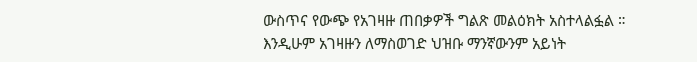ውስጥና የውጭ የአገዛዙ ጠበቃዎች ግልጽ መልዕክት አስተላልፏል ።
እንዲሁም አገዛዙን ለማስወገድ ህዝቡ ማንኛውንም አይነት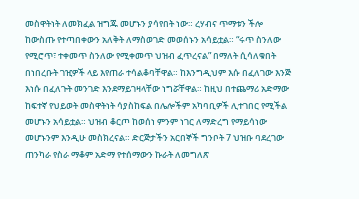መስዋትነት ለመክፈል ዝግጁ መሆኑን ያሳየበት ነው። ረሃብና ጥማቱን ችሎ ከውስጡ የተጣበቀውን አለቅት ለማስወገድ መወሰኑን አሳይቷል። “ሩጥ ስንለው የሚሮጥ፣ ተቀመጥ ስንለው የሚቀመጥ ህዝብ ፈጥረናል” በማለት ሲሳለቁበት በነበረቡት ገዢዎች ላይ እየጠራ ተሳልቆባቸዋል። ከእንግዲህም እሱ በፈለገው እንጅ እነሱ በፈለጉት መንገድ እንደማይገዛላቸው ነግሯቸዋል። ከዚህ በተጨማሪ አድማው ከፍተኛ የህይወት መስዋትነት ሳያስከፍል በሌሎችም አካባቢዎች ሊተገበር የሚችል መሆኑን አሳይቷል። ህዝብ ቆርጦ ከወሰነ ምንም ነገር ለማድረግ የማይሳነው መሆኑንም እንዲሁ መስክረናል። ድርጅታችን አርበኞች ግንቦት 7 ህዝቡ ባደረገው ጠንካራ የስራ ማቆም አድማ የተሰማውን ኩራት ለመግለጽ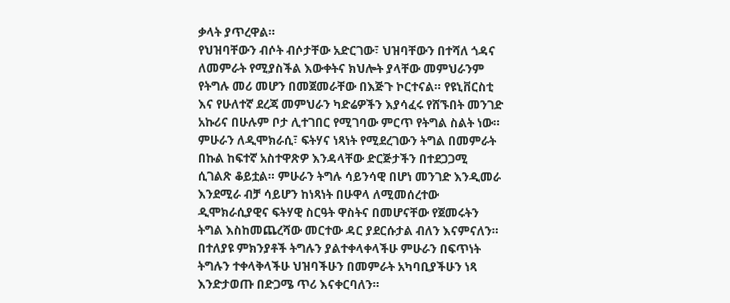ቃላት ያጥረዋል።
የህዝባቸውን ብሶት ብሶታቸው አድርገው፣ ህዝባቸውን በተሻለ ጎዳና ለመምራት የሚያስችል እውቀትና ክህሎት ያላቸው መምህራንም የትግሉ መሪ መሆን በመጀመራቸው በእጅጉ ኮርተናል። የዩኒቨርስቲ እና የሁለተኛ ደረጃ መምህራን ካድሬዎችን እያሳፈሩ የሸኙበት መንገድ አኩሪና በሁሉም ቦታ ሊተገበር የሚገባው ምርጥ የትግል ስልት ነው። ምሁራን ለዲሞክራሲ፣ ፍትሃና ነጻነት የሚደረገውን ትግል በመምራት በኩል ከፍተኛ አስተዋጽዎ እንዳላቸው ድርጅታችን በተደጋጋሚ ሲገልጽ ቆይቷል። ምሁራን ትግሉ ሳይንሳዊ በሆነ መንገድ እንዲመራ እንደሚራ ብቻ ሳይሆን ከነጻነት በሁዋላ ለሚመሰረተው ዲሞክራሲያዊና ፍትሃዊ ስርዓት ዋስትና በመሆናቸው የጀመሩትን ትግል እስከመጨረሻው መርተው ዳር ያደርሱታል ብለን እናምናለን። በተለያዩ ምክንያቶች ትግሉን ያልተቀላቀላችሁ ምሁራን በፍጥነት ትግሉን ተቀላቅላችሁ ህዝባችሁን በመምራት አካባቢያችሁን ነጻ እንድታወጡ በድጋሜ ጥሪ እናቀርባለን።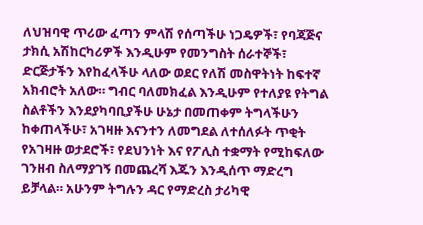ለህዝባዊ ጥሪው ፈጣን ምላሽ የሰጣችሁ ነጋዴዎች፣ የባጃጅና ታክሲ አሽከርካሪዎች እንዲሁም የመንግስት ሰራተኞች፣ ድርጅታችን እየከፈላችሁ ላለው ወደር የለሽ መስዋትነት ከፍተኛ አክብሮት አለው። ግብር ባለመክፈል እንዲሁም የተለያዩ የትግል ስልቶችን እንደያካባቢያችሁ ሁኔታ በመጠቀም ትግላችሁን ከቀጠላችሁ፣ አገዛዙ እናንተን ለመግደል ለተሰለፉት ጥቂት የአገዛዙ ወታደሮች፣ የደህንነት እና የፖሊስ ተቋማት የሚከፍለው ገንዘብ ስለማያገኝ በመጨረሻ እጁን እንዲሰጥ ማድረግ ይቻላል። አሁንም ትግሉን ዳር የማድረስ ታሪካዊ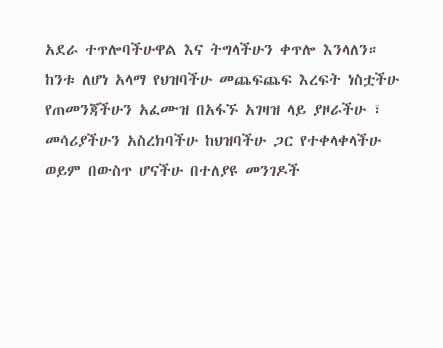አደራ ተጥሎባችሁዋል እና ትግላችሁን ቀጥሎ እንላለን።
ከንቱ ለሆነ አላማ የህዝባችሁ መጨፍጨፍ እረፍት ነስቷችሁ የጠመንጃችሁን አፈሙዝ በአፋኙ አገዛዝ ላይ ያዞራችሁ ፣ መሳሪያችሁን አስረክባችሁ ከህዝባችሁ ጋር የተቀላቀላችሁ ወይም በውስጥ ሆናችሁ በተለያዩ መንገዶች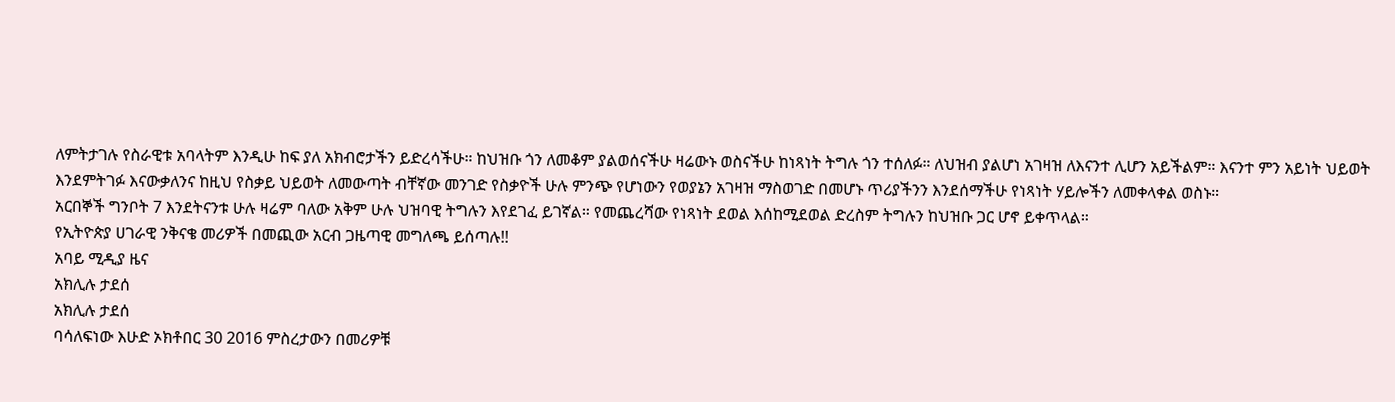ለምትታገሉ የስራዊቱ አባላትም እንዲሁ ከፍ ያለ አክብሮታችን ይድረሳችሁ። ከህዝቡ ጎን ለመቆም ያልወሰናችሁ ዛሬውኑ ወስናችሁ ከነጻነት ትግሉ ጎን ተሰለፉ። ለህዝብ ያልሆነ አገዛዝ ለእናንተ ሊሆን አይችልም። እናንተ ምን አይነት ህይወት እንደምትገፉ እናውቃለንና ከዚህ የስቃይ ህይወት ለመውጣት ብቸኛው መንገድ የስቃዮች ሁሉ ምንጭ የሆነውን የወያኔን አገዛዝ ማስወገድ በመሆኑ ጥሪያችንን እንደሰማችሁ የነጻነት ሃይሎችን ለመቀላቀል ወስኑ።
አርበኞች ግንቦት 7 እንደትናንቱ ሁሉ ዛሬም ባለው አቅም ሁሉ ህዝባዊ ትግሉን እየደገፈ ይገኛል። የመጨረሻው የነጻነት ደወል እሰከሚደወል ድረስም ትግሉን ከህዝቡ ጋር ሆኖ ይቀጥላል።
የኢትዮጵያ ሀገራዊ ንቅናቄ መሪዎች በመጪው አርብ ጋዜጣዊ መግለጫ ይሰጣሉ!!
አባይ ሚዲያ ዜና
አክሊሉ ታደሰ
አክሊሉ ታደሰ
ባሳለፍነው እሁድ ኦክቶበር 30 2016 ምስረታውን በመሪዎቹ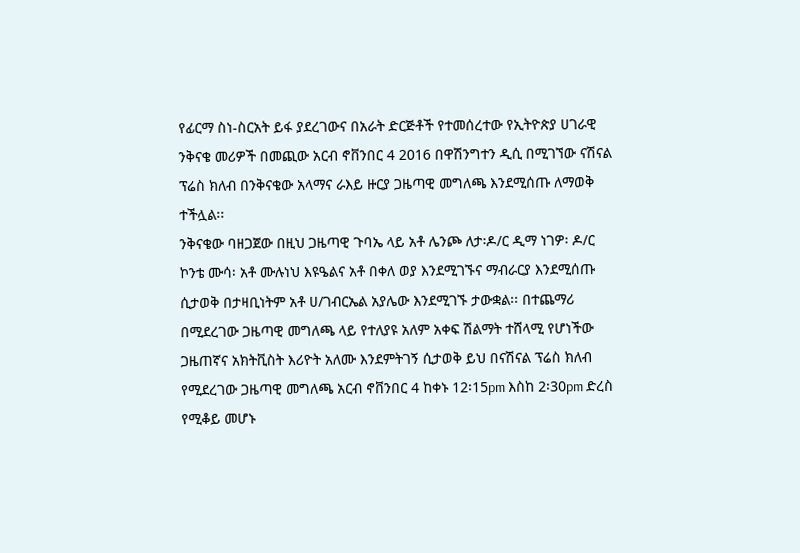የፊርማ ስነ-ስርአት ይፋ ያደረገውና በአራት ድርጅቶች የተመሰረተው የኢትዮጵያ ሀገራዊ ንቅናቄ መሪዎች በመጪው አርብ ኖቨንበር 4 2016 በዋሽንግተን ዲሲ በሚገኘው ናሽናል ፕሬስ ክለብ በንቅናቄው አላማና ራእይ ዙርያ ጋዜጣዊ መግለጫ እንደሚሰጡ ለማወቅ ተችሏል፡፡
ንቅናቄው ባዘጋጀው በዚህ ጋዜጣዊ ጉባኤ ላይ አቶ ሌንጮ ለታ፡ዶ/ር ዲማ ነገዎ፡ ዶ/ር ኮንቴ ሙሳ፡ አቶ ሙሉነህ እዩዔልና አቶ በቀለ ወያ እንደሚገኙና ማብራርያ እንደሚሰጡ ሲታወቅ በታዛቢነትም አቶ ሀ/ገብርኤል አያሌው እንደሚገኙ ታውቋል፡፡ በተጨማሪ በሚደረገው ጋዜጣዊ መግለጫ ላይ የተለያዩ አለም አቀፍ ሽልማት ተሸላሚ የሆነችው ጋዜጠኛና አክትቪስት እሪዮት አለሙ እንደምትገኝ ሲታወቅ ይህ በናሽናል ፕሬስ ክለብ የሚደረገው ጋዜጣዊ መግለጫ አርብ ኖቨንበር 4 ከቀኑ 12፡15pm እስከ 2፡30pm ድረስ የሚቆይ መሆኑ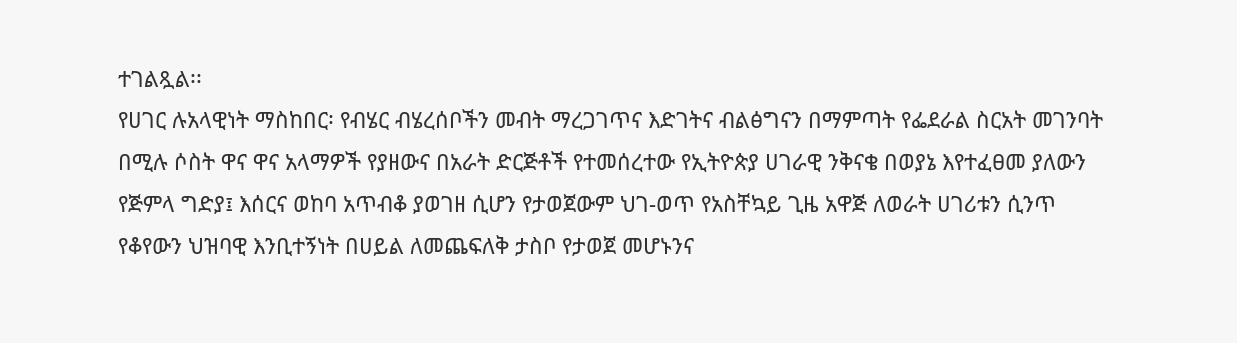ተገልጿል፡፡
የሀገር ሉአላዊነት ማስከበር፡ የብሄር ብሄረሰቦችን መብት ማረጋገጥና እድገትና ብልፅግናን በማምጣት የፌደራል ስርአት መገንባት በሚሉ ሶስት ዋና ዋና አላማዎች የያዘውና በአራት ድርጅቶች የተመሰረተው የኢትዮጵያ ሀገራዊ ንቅናቄ በወያኔ እየተፈፀመ ያለውን የጅምላ ግድያ፤ እሰርና ወከባ አጥብቆ ያወገዘ ሲሆን የታወጀውም ህገ-ወጥ የአስቸኳይ ጊዜ አዋጅ ለወራት ሀገሪቱን ሲንጥ የቆየውን ህዝባዊ እንቢተኝነት በሀይል ለመጨፍለቅ ታስቦ የታወጀ መሆኑንና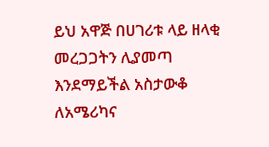ይህ አዋጅ በሀገሪቱ ላይ ዘላቂ መረጋጋትን ሊያመጣ እንደማይችል አስታውቆ ለአሜሪካና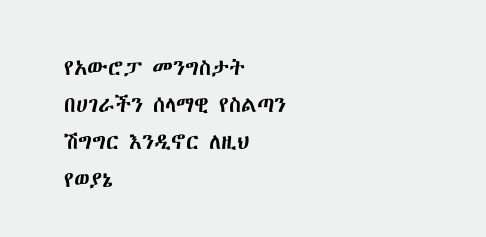የአውሮፓ መንግስታት በሀገራችን ሰላማዊ የስልጣን ሽግግር እንዲኖር ለዚህ የወያኔ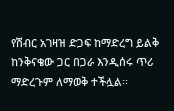የሽብር አገዛዝ ድጋፍ ከማድረግ ይልቅ ከንቅናቄው ጋር በጋራ እንዲሰሩ ጥሪ ማድረጉም ለማወቅ ተችሏል፡፡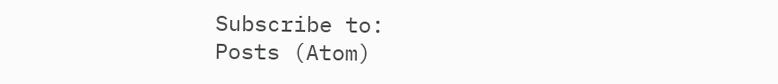Subscribe to:
Posts (Atom)